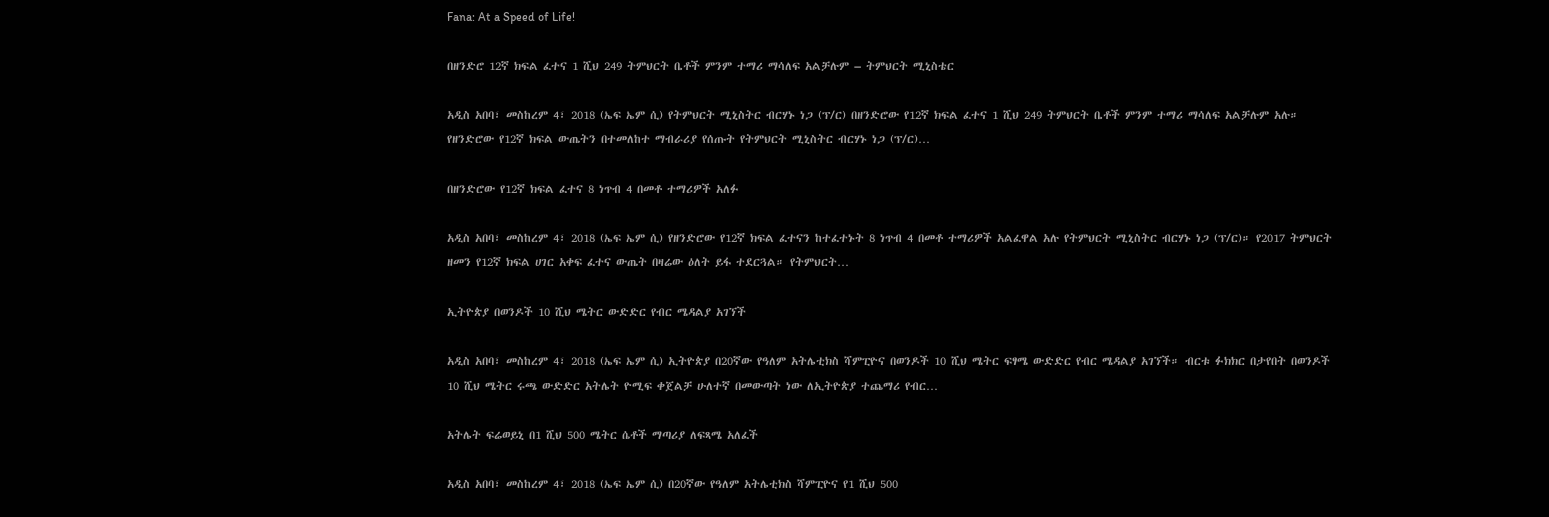Fana: At a Speed of Life!

በዘንድሮ 12ኛ ክፍል ፈተና 1 ሺህ 249 ትምህርት ቤቶች ምንም ተማሪ ማሳለፍ አልቻሉም – ትምህርት ሚኒስቴር

አዲስ አበባ፣ መስከረም 4፣ 2018 (ኤፍ ኤም ሲ) የትምህርት ሚኒስትር ብርሃኑ ነጋ (ፕ/ር) በዘንድሮው የ12ኛ ክፍል ፈተና 1 ሺህ 249 ትምህርት ቤቶች ምንም ተማሪ ማሳለፍ አልቻሉም አሉ። የዘንድሮው የ12ኛ ክፍል ውጤትን በተመለከተ ማብራሪያ የሰጡት የትምህርት ሚኒስትር ብርሃኑ ነጋ (ፕ/ር)…

በዘንድሮው የ12ኛ ክፍል ፈተና 8 ነጥብ 4 በመቶ ተማሪዎች አለፉ

አዲስ አበባ፣ መስከረም 4፣ 2018 (ኤፍ ኤም ሲ) የዘንድሮው የ12ኛ ክፍል ፈተናን ከተፈተኑት 8 ነጥብ 4 በመቶ ተማሪዎች አልፈዋል አሉ የትምህርት ሚኒስትር ብርሃኑ ነጋ (ፕ/ር)። የ2017 ትምህርት ዘመን የ12ኛ ክፍል ሀገር አቀፍ ፈተና ውጤት በዛሬው ዕለት ይፋ ተደርጓል። የትምህርት…

ኢትዮጵያ በወንዶች 10 ሺህ ሜትር ውድድር የብር ሜዳልያ አገኘች

አዲስ አበባ፣ መስከረም 4፣ 2018 (ኤፍ ኤም ሲ) ኢትዮጵያ በ20ኛው የዓለም አትሌቲክስ ሻምፒዮና በወንዶች 10 ሺህ ሜትር ፍፃሜ ውድድር የብር ሜዳልያ አገኘች። ብርቱ ፉክክር በታየበት በወንዶች 10 ሺህ ሜትር ሩጫ ውድድር አትሌት ዮሚፍ ቀጀልቻ ሁለተኛ በመውጣት ነው ለኢትዮጵያ ተጨማሪ የብር…

አትሌት ፍሬወይኒ በ1 ሺህ 500 ሜትር ሴቶች ማጣሪያ ለፍጻሜ አለፈች

አዲስ አበባ፣ መስከረም 4፣ 2018 (ኤፍ ኤም ሲ) በ20ኛው የዓለም አትሌቲክስ ሻምፒዮና የ1 ሺህ 500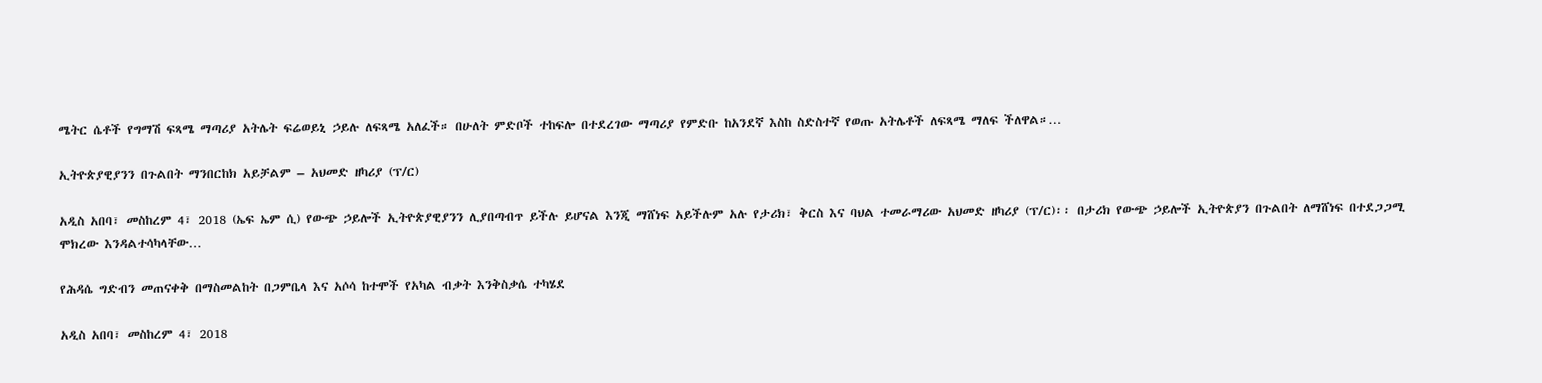ሜትር ሴቶች የግማሽ ፍጻሜ ማጣሪያ አትሌት ፍሬወይኒ ኃይሉ ለፍጻሜ አለፈች። በሁለት ምድቦች ተከፍሎ በተደረገው ማጣሪያ የምድቡ ከአንደኛ እስከ ስድስተኛ የወጡ አትሌቶች ለፍጻሜ ማለፍ ችለዋል።…

ኢትዮጵያዊያንን በጉልበት ማንበርከክ አይቻልም – አህመድ ዘካሪያ (ፕ/ር)

አዲስ አበባ፣ መስከረም 4፣ 2018 (ኤፍ ኤም ሲ) የውጭ ኃይሎች ኢትዮጵያዊያንን ሊያበጣብጥ ይችሉ ይሆናል እንጂ ማሸነፍ አይችሉም አሉ የታሪክ፣ ቅርስ እና ባህል ተመራማሪው አህመድ ዘካሪያ (ፕ/ር)፡፡ በታሪክ የውጭ ኃይሎች ኢትዮጵያን በጉልበት ለማሸነፍ በተደጋጋሚ ሞክረው እንዳልተሳካላቸው…

የሕዳሴ ግድብን መጠናቀቅ በማስመልከት በጋምቤላ እና አሶሳ ከተሞች የአካል ብቃት እንቅስቃሴ ተካሄደ

አዲስ አበባ፣ መስከረም 4፣ 2018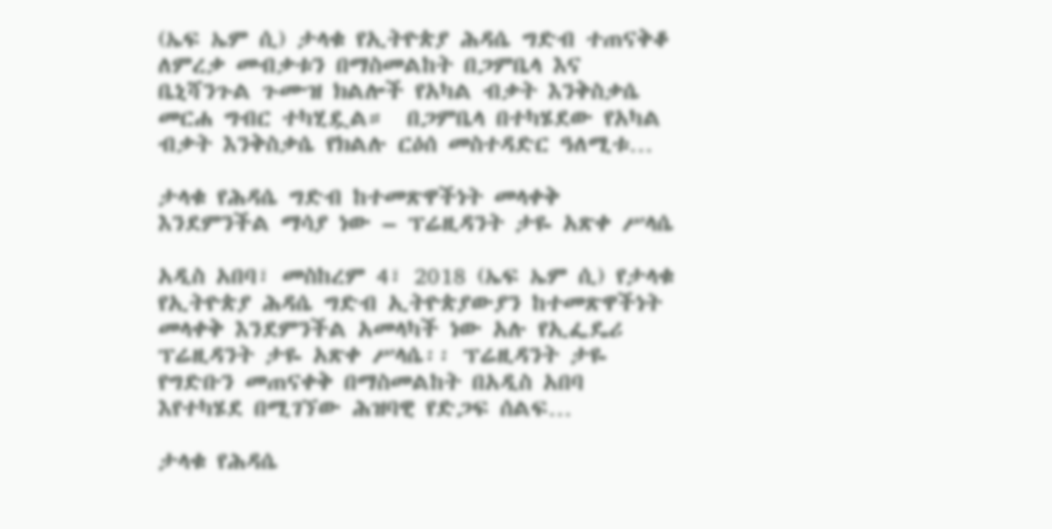(ኤፍ ኤም ሲ) ታላቁ የኢትዮጵያ ሕዳሴ ግድብ ተጠናቅቆ ለምረቃ መብቃቱን በማስመልከት በጋምቤላ እና ቤኒሻንጉል ጉሙዝ ክልሎች የአካል ብቃት እንቅስቃሴ መርሐ ግብር ተካሂዷል።  በጋምቤላ በተካሄደው የአካል ብቃት እንቅስቃሴ የክልሉ ርዕሰ መስተዳድር ዓለሚቱ…

ታላቁ የሕዳሴ ግድብ ከተመጽዋችነት መላቀቅ እንደምንችል ማሳያ ነው – ፕሬዚዳንት ታዬ አጽቀ ሥላሴ

አዲስ አበባ፣ መስከረም 4፣ 2018 (ኤፍ ኤም ሲ) የታላቁ የኢትዮጵያ ሕዳሴ ግድብ ኢትዮጵያውያን ከተመጽዋችነት መላቀቅ እንደምንችል አመላካች ነው አሉ የኢፌዴሪ ፕሬዚዳንት ታዬ አጽቀ ሥላሴ፡፡ ፕሬዚዳንት ታዬ የግድቡን መጠናቀቅ በማስመልከት በአዲስ አበባ እየተካሄደ በሚገኘው ሕዝባዊ የድጋፍ ሰልፍ…

ታላቁ የሕዳሴ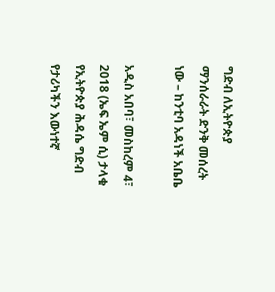ግድብ ለኢትዮጵያ ማንሰራራት ድንቅ መሰረት ነው – ከንቲባ አዳነች አቤቤ

አዲስ አበባ፣ መስከረም 4፣ 2018 (ኤፍ ኤም ሲ) ታላቁ የኢትዮጵያ ሕዳሴ ግድብ የታሪካችን እውነተኛ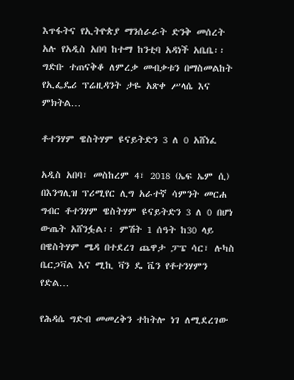እጥፋትና የኢትዮጵያ ማንሰራራት ድንቅ መሰረት አሉ የአዲስ አበባ ከተማ ከንቲባ አዳነች አቤቤ፡፡ ግድቡ ተጠናቅቆ ለምረቃ መብቃቱን በማስመልከት የኢፌዴሪ ፕሬዚዳንት ታዬ አጽቀ ሥላሴ እና ምክትል…

ቶተንሃም ዌስትሃም ዩናይትድን 3 ለ 0 አሸነፈ

አዲስ አበባ፣ መስከረም 4፣ 2018 (ኤፍ ኤም ሲ) በእንግሊዝ ፕሪሚየር ሊግ አራተኛ ሳምንት መርሐ ግብር ቶተንሃም ዌስትሃም ዩናይትድን 3 ለ 0 በሆነ ውጤት አሸንፏል፡፡ ምሽት 1 ሰዓት ከ30 ላይ በዌስትሃም ሜዳ በተደረገ ጨዋታ ፓፔ ሳር፣ ሉካስ ቤርጋቫል እና ሚኪ ቫን ዴ ቬን የቶተንሃምን የድል…

የሕዳሴ ግድብ መመረቅን ተከትሎ ነገ ለሚደረገው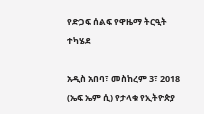የድጋፍ ሰልፍ የዋዜማ ትርዒት ተካሄደ

አዲስ አበባ፣ መስከረም 3፣ 2018 (ኤፍ ኤም ሲ) የታላቁ የኢትዮጵያ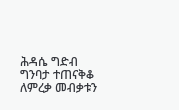ሕዳሴ ግድብ ግንባታ ተጠናቅቆ ለምረቃ መብቃቱን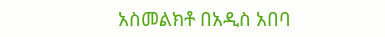አስመልክቶ በአዲስ አበባ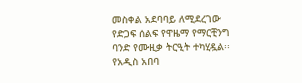መስቀል አደባባይ ለሚደረገው የድጋፍ ሰልፍ የዋዜማ የማርቺንግ ባንድ የሙዚቃ ትርዒት ተካሂዷል፡፡ የአዲስ አበባ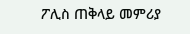ፖሊስ ጠቅላይ መምሪያ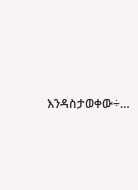እንዳስታወቀው÷…